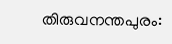തിരുവനന്തപുരം: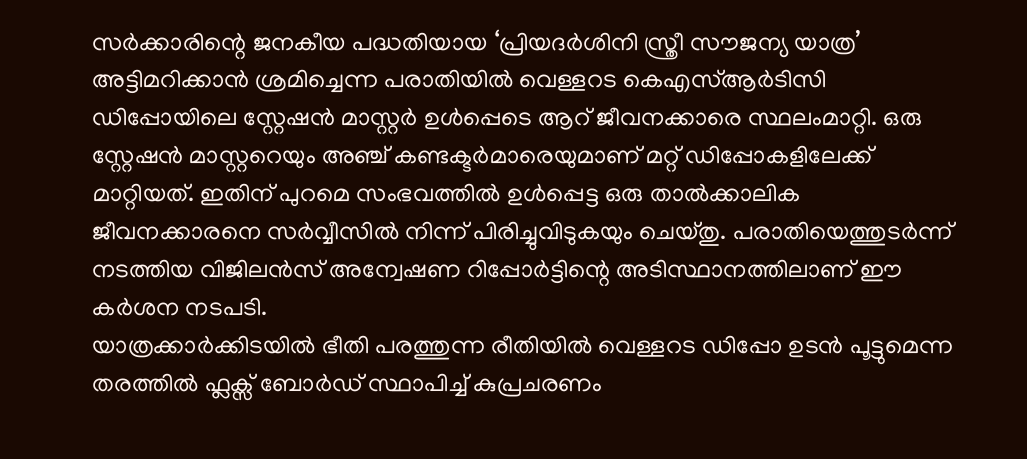സർക്കാരിന്റെ ജനകീയ പദ്ധതിയായ ‘പ്രിയദർശിനി സ്ത്രീ സൗജന്യ യാത്ര’ അട്ടിമറിക്കാൻ ശ്രമിച്ചെന്ന പരാതിയിൽ വെള്ളറട കെഎസ്ആർടിസി ഡിപ്പോയിലെ സ്റ്റേഷൻ മാസ്റ്റർ ഉൾപ്പെടെ ആറ് ജീവനക്കാരെ സ്ഥലംമാറ്റി. ഒരു സ്റ്റേഷൻ മാസ്റ്ററെയും അഞ്ച് കണ്ടക്ടർമാരെയുമാണ് മറ്റ് ഡിപ്പോകളിലേക്ക് മാറ്റിയത്. ഇതിന് പുറമെ സംഭവത്തിൽ ഉൾപ്പെട്ട ഒരു താൽക്കാലിക ജീവനക്കാരനെ സർവ്വീസിൽ നിന്ന് പിരിച്ചുവിടുകയും ചെയ്തു. പരാതിയെത്തുടർന്ന് നടത്തിയ വിജിലൻസ് അന്വേഷണ റിപ്പോർട്ടിന്റെ അടിസ്ഥാനത്തിലാണ് ഈ കർശന നടപടി.
യാത്രക്കാർക്കിടയിൽ ഭീതി പരത്തുന്ന രീതിയിൽ വെള്ളറട ഡിപ്പോ ഉടൻ പൂട്ടുമെന്ന തരത്തിൽ ഫ്ലക്സ് ബോർഡ് സ്ഥാപിച്ച് കുപ്രചരണം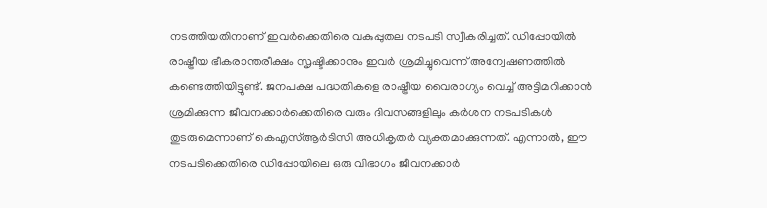നടത്തിയതിനാണ് ഇവർക്കെതിരെ വകുപ്പുതല നടപടി സ്വീകരിച്ചത്. ഡിപ്പോയിൽ രാഷ്ട്രീയ ഭീകരാന്തരീക്ഷം സൃഷ്ടിക്കാനും ഇവർ ശ്രമിച്ചുവെന്ന് അന്വേഷണത്തിൽ കണ്ടെത്തിയിട്ടുണ്ട്. ജനപക്ഷ പദ്ധതികളെ രാഷ്ട്രീയ വൈരാഗ്യം വെച്ച് അട്ടിമറിക്കാൻ ശ്രമിക്കുന്ന ജീവനക്കാർക്കെതിരെ വരും ദിവസങ്ങളിലും കർശന നടപടികൾ തുടരുമെന്നാണ് കെഎസ്ആർടിസി അധികൃതർ വ്യക്തമാക്കുന്നത്. എന്നാൽ, ഈ നടപടിക്കെതിരെ ഡിപ്പോയിലെ ഒരു വിഭാഗം ജീവനക്കാർ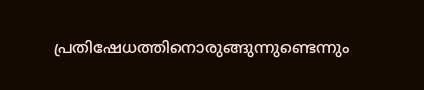പ്രതിഷേധത്തിനൊരുങ്ങുന്നുണ്ടെന്നും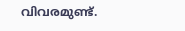വിവരമുണ്ട്.